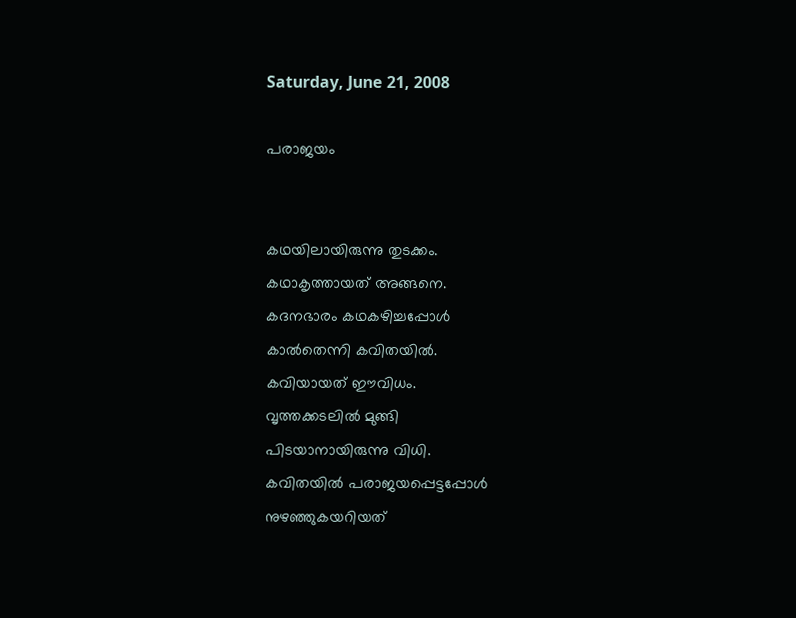Saturday, June 21, 2008

പരാജയം


കഥയിലായിരുന്നു തുടക്കം.
കഥാകൃത്തായത്‌ അങ്ങനെ.
കദനഭാരം കഥകഴിച്ചപ്പോള്‍
കാല്‍തെന്നി കവിതയില്‍.
കവിയായത്‌ ഈവിധം.
വൃത്തക്കടലില്‍ മുങ്ങി
പിടയാനായിരുന്നു വിധി.
കവിതയില്‍ പരാജയപ്പെട്ടപ്പോള്‍
നുഴഞ്ഞുകയറിയത്‌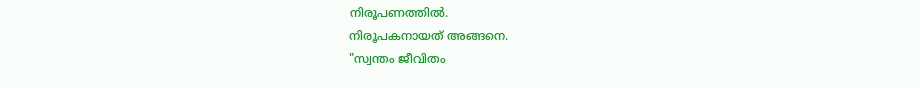നിരൂപണത്തില്‍.
നിരൂപകനായത്‌ അങ്ങനെ.
"സ്വന്തം ജീവിതം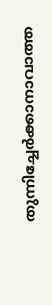തുന്നിച്ചേര്‍ക്കാനാവാത്ത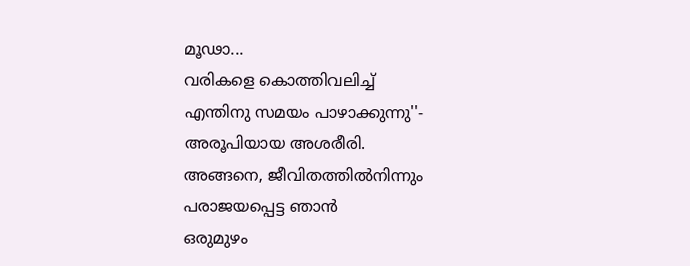മൂഢാ...
വരികളെ കൊത്തിവലിച്ച്‌
എന്തിനു സമയം പാഴാക്കുന്നു''-
അരൂപിയായ അശരീരി.
അങ്ങനെ, ജീവിതത്തില്‍നിന്നും
പരാജയപ്പെട്ട ഞാന്‍
ഒരുമുഴം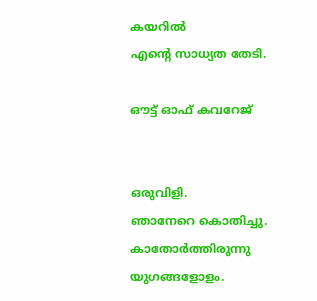കയറില്‍
എന്റെ സാധ്യത തേടി.

ഔട്ട്‌ ഓഫ്‌ കവറേജ്‌


ഒരുവിളി.
ഞാനേറെ കൊതിച്ചു.
കാതോര്‍ത്തിരുന്നു
യുഗങ്ങളോളം.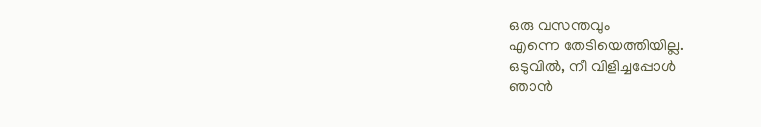ഒരു വസന്തവും
എന്നെ തേടിയെത്തിയില്ല.
ഒടുവില്‍, നീ വിളിച്ചപ്പോള്‍
ഞാന്‍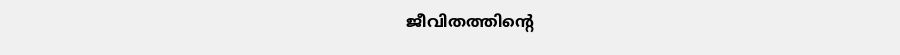ജീവിതത്തിന്റെ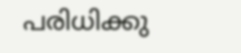പരിധിക്കു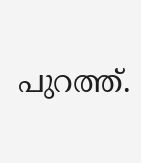പുറത്ത്‌.